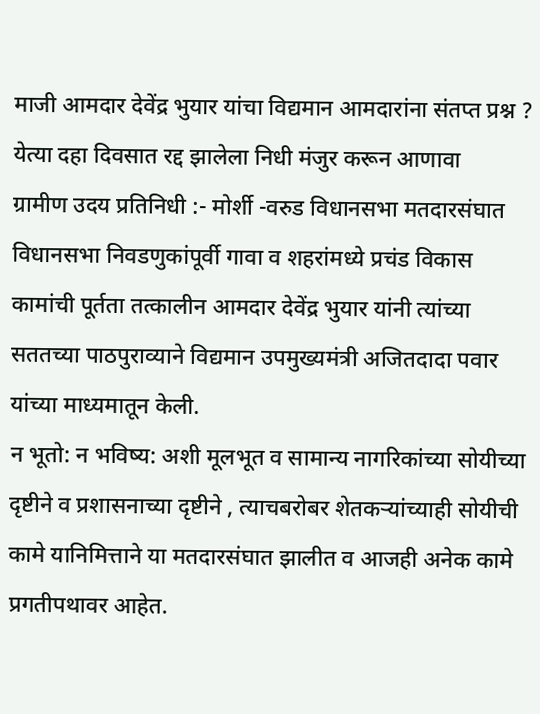माजी आमदार देवेंद्र भुयार यांचा विद्यमान आमदारांना संतप्त प्रश्न ?
येत्या दहा दिवसात रद्द झालेला निधी मंजुर करून आणावा
ग्रामीण उदय प्रतिनिधी :- मोर्शी -वरुड विधानसभा मतदारसंघात विधानसभा निवडणुकांपूर्वी गावा व शहरांमध्ये प्रचंड विकास कामांची पूर्तता तत्कालीन आमदार देवेंद्र भुयार यांनी त्यांच्या सततच्या पाठपुराव्याने विद्यमान उपमुख्यमंत्री अजितदादा पवार यांच्या माध्यमातून केली.
न भूतो: न भविष्य: अशी मूलभूत व सामान्य नागरिकांच्या सोयीच्या दृष्टीने व प्रशासनाच्या दृष्टीने , त्याचबरोबर शेतकऱ्यांच्याही सोयीची कामे यानिमित्ताने या मतदारसंघात झालीत व आजही अनेक कामे प्रगतीपथावर आहेत.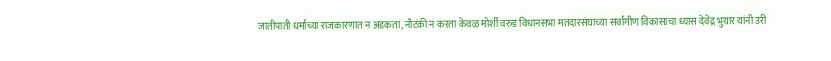जातीपाती धर्माच्या राजकारणात न अडकता, नौटंकी न करता केवळ मोर्शी वरुड विधानसभा मतदारसंघाच्या सर्वांगीण विकासाचा ध्यास देवेंद्र भुयार यांनी उरी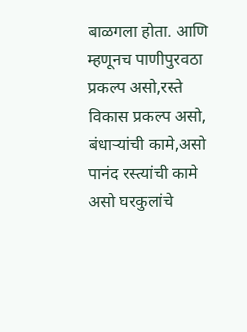बाळगला होता. आणि म्हणूनच पाणीपुरवठा प्रकल्प असो,रस्ते विकास प्रकल्प असो, बंधाऱ्यांची कामे,असो पानंद रस्त्यांची कामे असो घरकुलांचे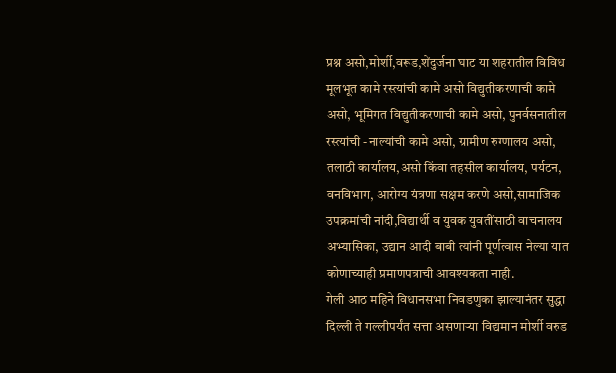प्रश्न असो,मोर्शी,वरूड,शेंदुर्जना घाट या शहरातील विविध मूलभूत कामे रस्त्यांची कामे असो विद्युतीकरणाची कामे असो, भूमिगत विद्युतीकरणाची कामे असो, पुनर्वसनातील रस्त्यांची -नाल्यांची कामे असो, ग्रामीण रुग्णालय असो, तलाठी कार्यालय,असो किंवा तहसील कार्यालय, पर्यटन, वनविभाग, आरोग्य यंत्रणा सक्षम करणे असो,सामाजिक उपक्रमांची नांदी,विद्यार्थी व युवक युवतींसाठी वाचनालय अभ्यासिका, उद्यान आदी बाबी त्यांनी पूर्णत्वास नेल्या यात कोणाच्याही प्रमाणपत्राची आवश्यकता नाही.
गेली आठ महिने विधानसभा निवडणुका झाल्यानंतर सुद्धा दिल्ली ते गल्लीपर्यंत सत्ता असणाऱ्या विद्यमान मोर्शी वरुड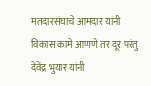मतदारसंघाचे आमदार यांनी विकास कामे आणणे तर दूर परंतु देवेंद्र भुयार यांनी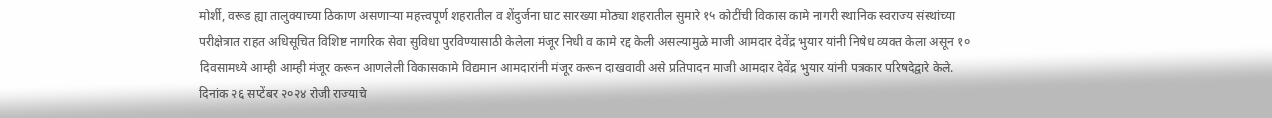मोर्शी, वरूड ह्या तालुक्याच्या ठिकाण असणाऱ्या महत्त्वपूर्ण शहरातील व शेंदुर्जना घाट सारख्या मोठ्या शहरातील सुमारे १५ कोटींची विकास कामे नागरी स्थानिक स्वराज्य संस्थांच्या परीक्षेत्रात राहत अधिसूचित विशिष्ट नागरिक सेवा सुविधा पुरविण्यासाठी केलेला मंजूर निधी व कामे रद्द केली असल्यामुळे माजी आमदार देवेंद्र भुयार यांनी निषेध व्यक्त केला असून १० दिवसामध्ये आम्ही आम्ही मंजूर करून आणलेली विकासकामे विद्यमान आमदारांनी मंजूर करून दाखवावी असे प्रतिपादन माजी आमदार देवेंद्र भुयार यांनी पत्रकार परिषदेद्वारे केले.
दिनांक २६ सप्टेंबर २०२४ रोजी राज्याचे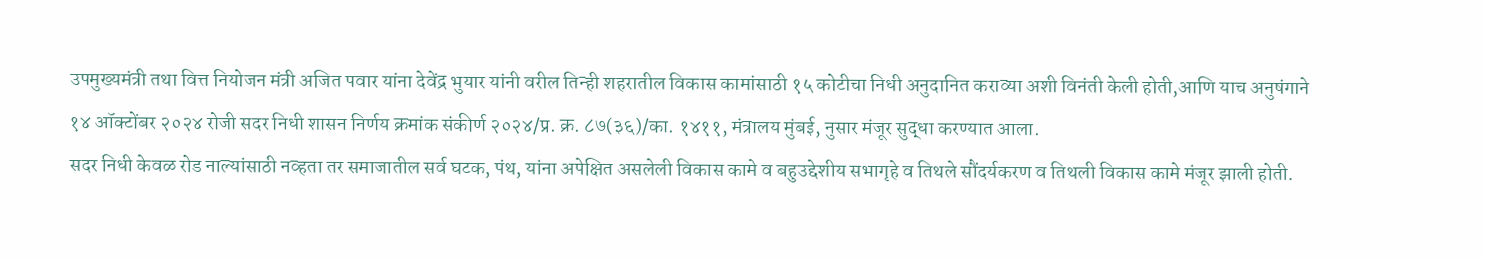उपमुख्यमंत्री तथा वित्त नियोजन मंत्री अजित पवार यांना देवेंद्र भुयार यांनी वरील तिन्ही शहरातील विकास कामांसाठी १५ कोटीचा निधी अनुदानित कराव्या अशी विनंती केली होती,आणि याच अनुषंगाने १४ ऑक्टोंबर २०२४ रोजी सदर निधी शासन निर्णय क्रमांक संकीर्ण २०२४/प्र. क्र. ८७(३६)/का. १४११, मंत्रालय मुंबई, नुसार मंजूर सुद्धा करण्यात आला.
सदर निधी केवळ रोड नाल्यांसाठी नव्हता तर समाजातील सर्व घटक, पंथ, यांना अपेक्षित असलेली विकास कामे व बहुउद्देशीय सभागृहे व तिथले सौंदर्यकरण व तिथली विकास कामे मंजूर झाली होती.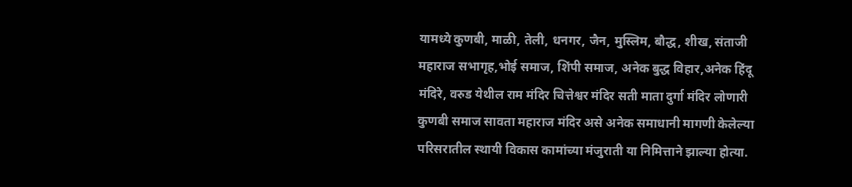यामध्ये कुणबी, माळी, तेली, धनगर, जैन, मुस्लिम, बौद्ध, शीख, संताजी महाराज सभागृह,भोई समाज, शिंपी समाज, अनेक बुद्ध विहार,अनेक हिंदू मंदिरे, वरुड येथील राम मंदिर चित्तेश्वर मंदिर सती माता दुर्गा मंदिर लोणारी कुणबी समाज सावता महाराज मंदिर असे अनेक समाधानी मागणी केलेल्या परिसरातील स्थायी विकास कामांच्या मंजुराती या निमित्ताने झाल्या होत्या.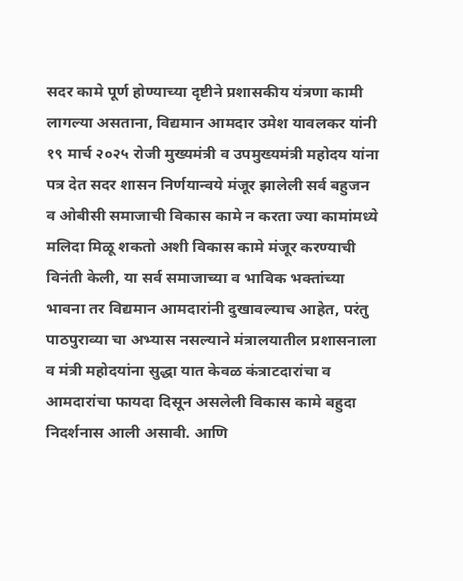सदर कामे पूर्ण होण्याच्या दृष्टीने प्रशासकीय यंत्रणा कामी लागल्या असताना, विद्यमान आमदार उमेश यावलकर यांनी १९ मार्च २०२५ रोजी मुख्यमंत्री व उपमुख्यमंत्री महोदय यांना पत्र देत सदर शासन निर्णयान्वये मंजूर झालेली सर्व बहुजन व ओबीसी समाजाची विकास कामे न करता ज्या कामांमध्ये मलिदा मिळू शकतो अशी विकास कामे मंजूर करण्याची विनंती केली, या सर्व समाजाच्या व भाविक भक्तांच्या भावना तर विद्यमान आमदारांनी दुखावल्याच आहेत, परंतु पाठपुराव्या चा अभ्यास नसल्याने मंत्रालयातील प्रशासनाला व मंत्री महोदयांना सुद्धा यात केवळ कंत्राटदारांचा व आमदारांचा फायदा दिसून असलेली विकास कामे बहुदा निदर्शनास आली असावी. आणि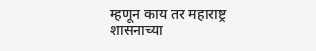म्हणून काय तर महाराष्ट्र शासनाच्या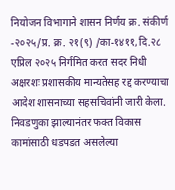नियोजन विभागाने शासन निर्णय क्र. संकीर्ण -२०२५/प्र. क्र. २१(९) /का-१४११,दि.२८ एप्रिल २०२५ निर्गमित करत सदर निधी अक्षरशः प्रशासकीय मान्यतेसह रद्द करण्याचा आदेश शासनाच्या सहसचिवांनी जारी केला.
निवडणुका झाल्यानंतर फक्त विकास कामांसाठी धडपडत असलेल्या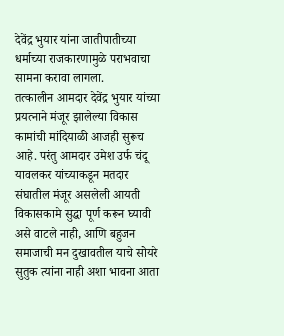देवेंद्र भुयार यांना जातीपातीच्या धर्माच्या राजकारणामुळे पराभवाचा सामना करावा लागला.
तत्कालीन आमदार देवेंद्र भुयार यांच्या प्रयत्नाने मंजूर झालेल्या विकास कामांची मांदियाळी आजही सुरूच आहे. परंतु आमदार उमेश उर्फ चंदू यावलकर यांच्याकडून मतदार संघातील मंजूर असलेली आयती विकासकामे सुद्धा पूर्ण करून घ्यावी असे वाटले नाही, आणि बहुजन समाजाची मन दुखावतील याचे सोयरे सुतुक त्यांना नाही अशा भावना आता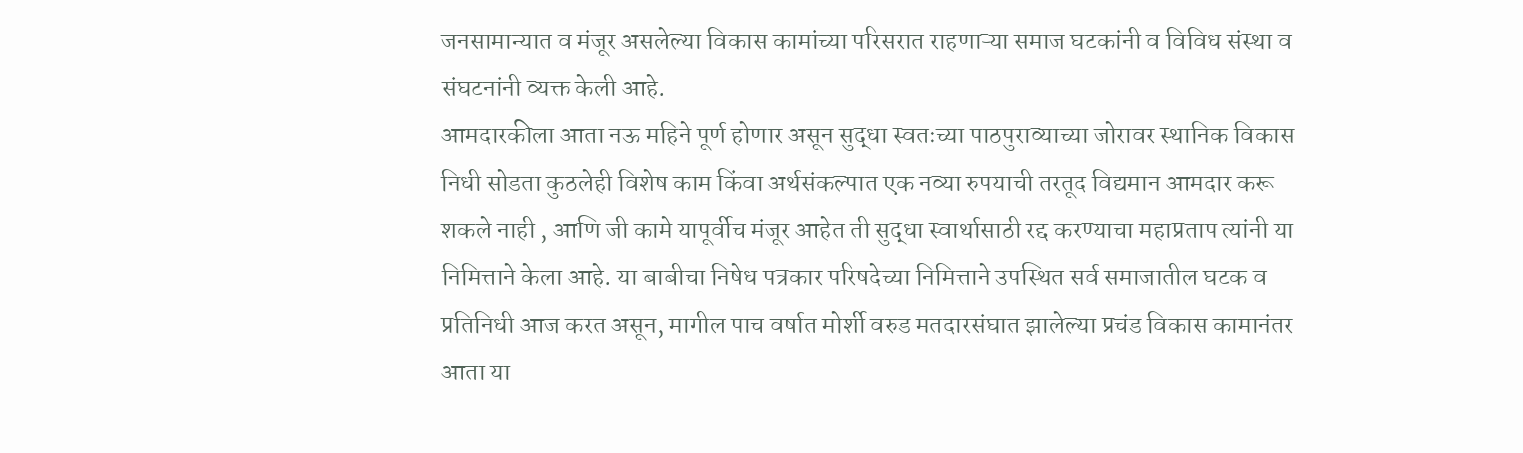जनसामान्यात व मंजूर असलेल्या विकास कामांच्या परिसरात राहणाऱ्या समाज घटकांनी व विविध संस्था व संघटनांनी व्यक्त केली आहे.
आमदारकीला आता नऊ महिने पूर्ण होणार असून सुद्धा स्वतःच्या पाठपुराव्याच्या जोरावर स्थानिक विकास निधी सोडता कुठलेही विशेष काम किंवा अर्थसंकल्पात एक नव्या रुपयाची तरतूद विद्यमान आमदार करू शकले नाही , आणि जी कामे यापूर्वीच मंजूर आहेत ती सुद्धा स्वार्थासाठी रद्द करण्याचा महाप्रताप त्यांनी या निमित्ताने केला आहे. या बाबीचा निषेध पत्रकार परिषदेच्या निमित्ताने उपस्थित सर्व समाजातील घटक व प्रतिनिधी आज करत असून, मागील पाच वर्षात मोर्शी वरुड मतदारसंघात झालेल्या प्रचंड विकास कामानंतर आता या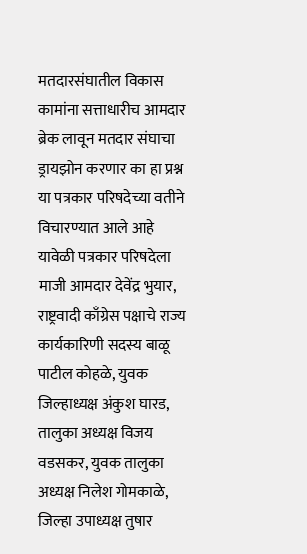मतदारसंघातील विकास कामांना सत्ताधारीच आमदार ब्रेक लावून मतदार संघाचा ड्रायझोन करणार का हा प्रश्न या पत्रकार परिषदेच्या वतीने विचारण्यात आले आहे यावेळी पत्रकार परिषदेला माजी आमदार देवेंद्र भुयार, राष्ट्रवादी काँग्रेस पक्षाचे राज्य कार्यकारिणी सदस्य बाळू पाटील कोहळे, युवक जिल्हाध्यक्ष अंकुश घारड, तालुका अध्यक्ष विजय वडसकर, युवक तालुका अध्यक्ष निलेश गोमकाळे, जिल्हा उपाध्यक्ष तुषार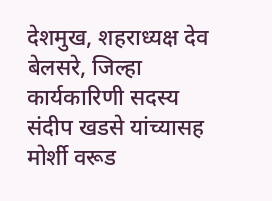देशमुख, शहराध्यक्ष देव बेलसरे, जिल्हा कार्यकारिणी सदस्य संदीप खडसे यांच्यासह मोर्शी वरूड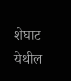शेघाट येथील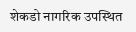शेकडो नागरिक उपस्थित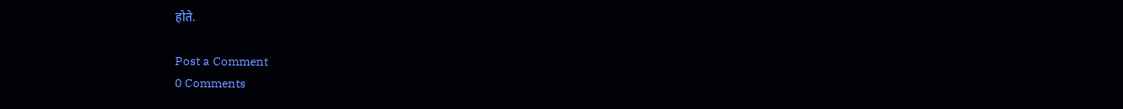होते.

Post a Comment
0 Comments